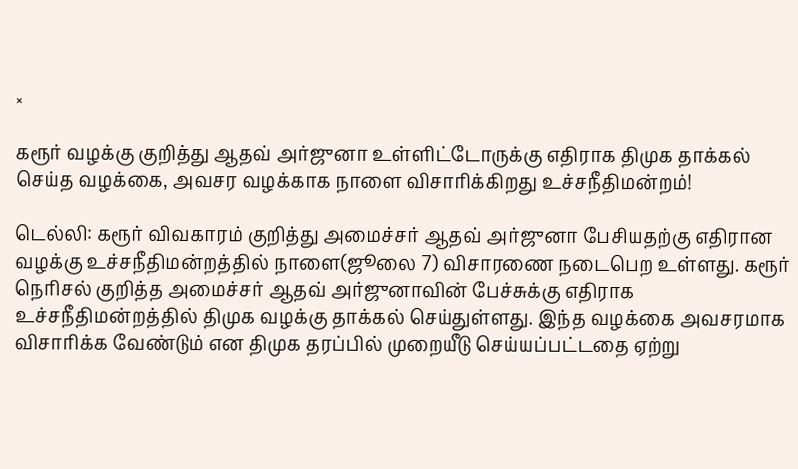×

கரூர் வழக்கு குறித்து ஆதவ் அர்ஜுனா உள்ளிட்டோருக்கு எதிராக திமுக தாக்கல் செய்த வழக்கை, அவசர வழக்காக நாளை விசாரிக்கிறது உச்சநீதிமன்றம்!

டெல்லி: கரூர் விவகாரம் குறித்து அமைச்சர் ஆதவ் அர்ஜுனா பேசியதற்கு எதிரான வழக்கு உச்சநீதிமன்றத்தில் நாளை(ஜூலை 7) விசாரணை நடைபெற உள்ளது. கரூர் நெரிசல் குறித்த அமைச்சர் ஆதவ் அர்ஜுனாவின் பேச்சுக்கு எதிராக உச்சநீதிமன்றத்தில் திமுக வழக்கு தாக்கல் செய்துள்ளது. இந்த வழக்கை அவசரமாக விசாரிக்க வேண்டும் என திமுக தரப்பில் முறையீடு செய்யப்பட்டதை ஏற்று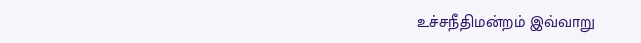உச்சநீதிமன்றம் இவ்வாறு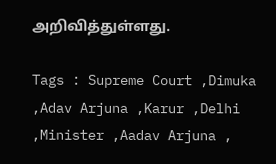அறிவித்துள்ளது.

Tags : Supreme Court ,Dimuka ,Adav Arjuna ,Karur ,Delhi ,Minister ,Aadav Arjuna ,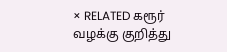× RELATED கரூர் வழக்கு குறித்து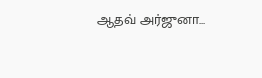ஆதவ் அர்ஜுனா...